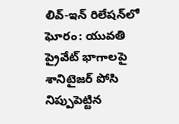లివ్-ఇన్ రిలేషన్‌లో ఘోరం: యువతి ప్రైవేట్ భాగాలపై శానిటైజర్ పోసి నిప్పుపెట్టిన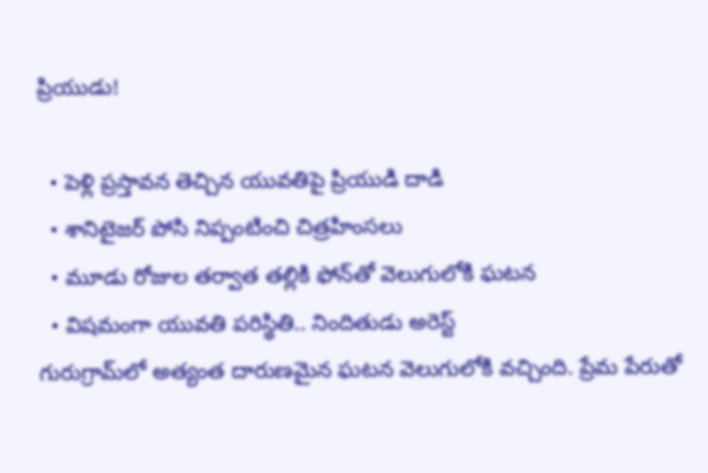ప్రియుడు!

  • పెళ్లి ప్రస్తావన తెచ్చిన యువతిపై ప్రియుడి దాడి
  • శానిటైజర్ పోసి నిప్పంటించి చిత్రహింసలు
  • మూడు రోజుల తర్వాత తల్లికి ఫోన్‌తో వెలుగులోకి ఘటన
  • విషమంగా యువతి పరిస్థితి.. నిందితుడు అరెస్ట్
గురుగ్రామ్‌లో అత్యంత దారుణమైన ఘటన వెలుగులోకి వచ్చింది. ప్రేమ పేరుతో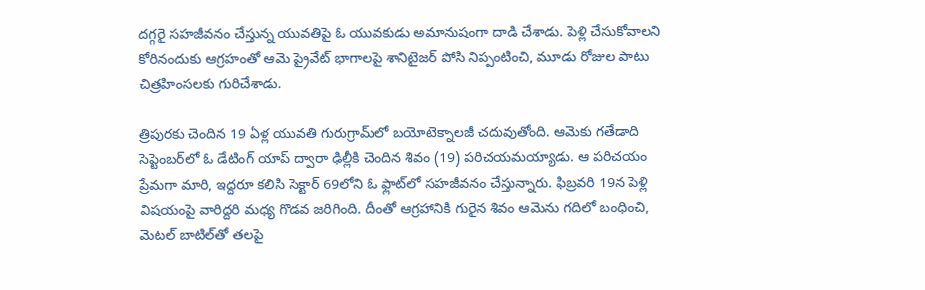దగ్గరై సహజీవనం చేస్తున్న యువతిపై ఓ యువకుడు అమానుషంగా దాడి చేశాడు. పెళ్లి చేసుకోవాలని కోరినందుకు ఆగ్రహంతో ఆమె ప్రైవేట్ భాగాలపై శానిటైజర్ పోసి నిప్పంటించి, మూడు రోజుల పాటు చిత్రహింసలకు గురిచేశాడు.

త్రిపురకు చెందిన 19 ఏళ్ల యువతి గురుగ్రామ్‌లో బయోటెక్నాలజీ చదువుతోంది. ఆమెకు గతేడాది సెప్టెంబర్‌లో ఓ డేటింగ్ యాప్ ద్వారా ఢిల్లీకి చెందిన శివం (19) పరిచయమయ్యాడు. ఆ పరిచయం ప్రేమగా మారి, ఇద్దరూ కలిసి సెక్టార్ 69లోని ఓ ఫ్లాట్‌లో సహజీవనం చేస్తున్నారు. ఫిబ్రవరి 19న పెళ్లి విషయంపై వారిద్దరి మధ్య గొడవ జరిగింది. దీంతో ఆగ్రహానికి గురైన శివం ఆమెను గదిలో బంధించి, మెటల్ బాటిల్‌తో తలపై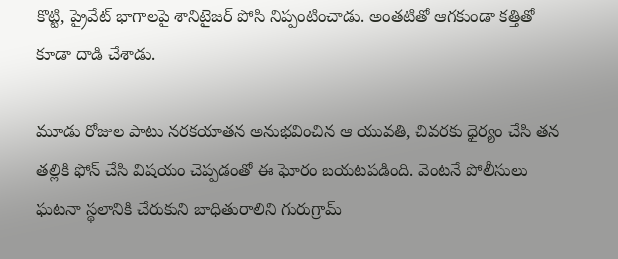కొట్టి, ప్రైవేట్ భాగాలపై శానిటైజర్ పోసి నిప్పంటించాడు. అంతటితో ఆగకుండా కత్తితో కూడా దాడి చేశాడు.

మూడు రోజుల పాటు నరకయాతన అనుభవించిన ఆ యువతి, చివరకు ధైర్యం చేసి తన తల్లికి ఫోన్ చేసి విషయం చెప్పడంతో ఈ ఘోరం బయటపడింది. వెంటనే పోలీసులు ఘటనా స్థలానికి చేరుకుని బాధితురాలిని గురుగ్రామ్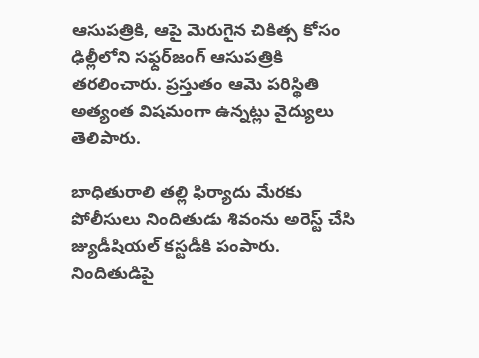ఆసుపత్రికి, ఆపై మెరుగైన చికిత్స కోసం ఢిల్లీలోని సఫ్దర్‌జంగ్ ఆసుపత్రికి తరలించారు. ప్రస్తుతం ఆమె పరిస్థితి అత్యంత విషమంగా ఉన్నట్లు వైద్యులు తెలిపారు.

బాధితురాలి తల్లి ఫిర్యాదు మేరకు పోలీసులు నిందితుడు శివంను అరెస్ట్ చేసి జ్యుడీషియల్ కస్టడీకి పంపారు. నిందితుడిపై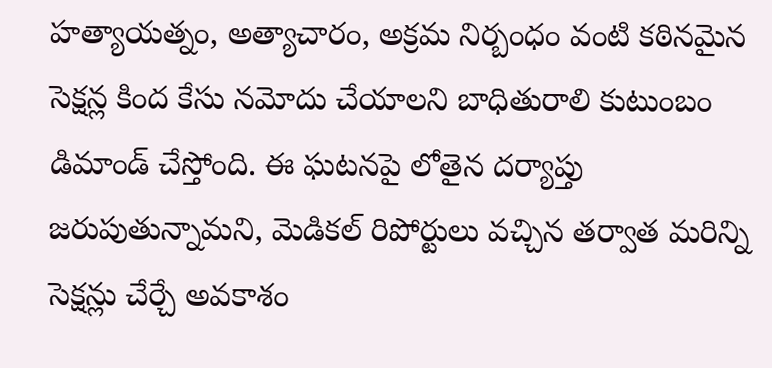హత్యాయత్నం, అత్యాచారం, అక్రమ నిర్బంధం వంటి కఠినమైన సెక్షన్ల కింద కేసు నమోదు చేయాలని బాధితురాలి కుటుంబం డిమాండ్ చేస్తోంది. ఈ ఘటనపై లోతైన దర్యాప్తు జరుపుతున్నామని, మెడికల్ రిపోర్టులు వచ్చిన తర్వాత మరిన్ని సెక్షన్లు చేర్చే అవకాశం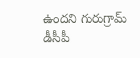ఉందని గురుగ్రామ్ డీసీపీ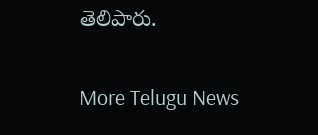తెలిపారు.


More Telugu News